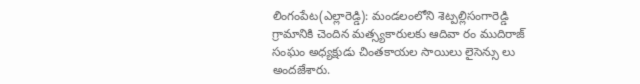లింగంపేట(ఎల్లారెడ్డి): మండలంలోని శెట్పల్లిసంగారెడ్డి గ్రామానికి చెందిన మత్స్యకారులకు ఆదివా రం ముదిరాజ్ సంఘం అధ్యక్షుడు చింతకాయల సాయిలు లైసెన్సు లు అందజేశారు.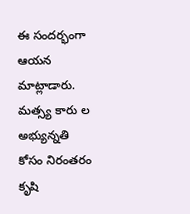ఈ సందర్భంగా ఆయన మాట్లాడారు. మత్స్య కారు ల అభ్యున్నతి కోసం నిరంతరం కృషి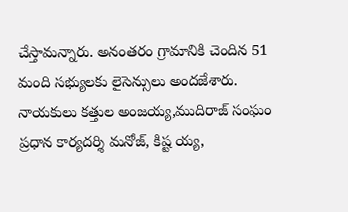చేస్తామన్నారు. అనంతరం గ్రామానికి చెందిన 51 మంది సభ్యులకు లైసెన్సులు అందజేశారు. నాయకులు కత్తుల అంజయ్య,ముదిరాజ్ సంఘం ప్రధాన కార్యదర్శి మనోజ్, కిష్ట య్య,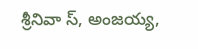శ్రీనివా స్, అంజయ్య,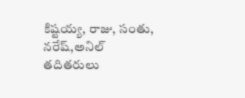కిష్టయ్య, రాజు, సంతు, నరేష్,అనిల్ తదితరులు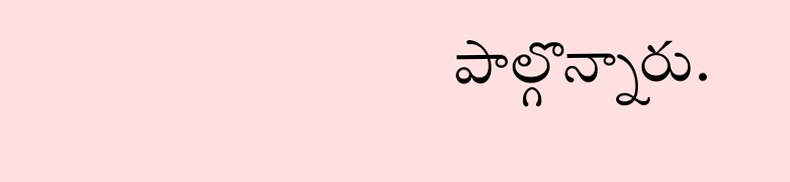పాల్గొన్నారు.